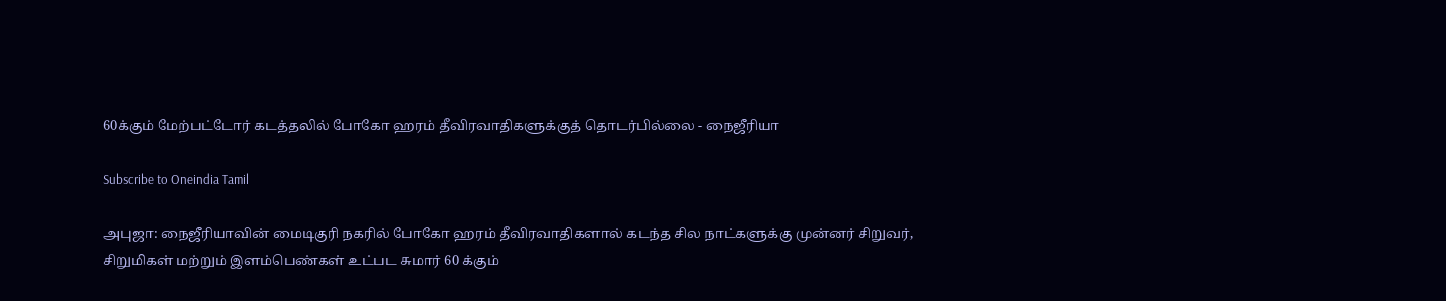60க்கும் மேற்பட்டோர் கடத்தலில் போகோ ஹரம் தீவிரவாதிகளுக்குத் தொடர்பில்லை - நைஜீரியா

Subscribe to Oneindia Tamil

அபுஜா: நைஜீரியாவின் மைடிகுரி நகரில் போகோ ஹரம் தீவிரவாதிகளால் கடந்த சில நாட்களுக்கு முன்னர் சிறுவர், சிறுமிகள் மற்றும் இளம்பெண்கள் உட்பட சுமார் 60 க்கும்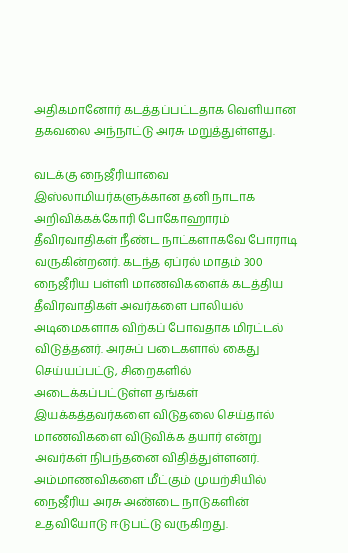அதிகமானோர் கடத்தப்பட்டதாக வெளியான தகவலை அந்நாட்டு அரசு மறுத்துள்ளது.

வடக்கு நைஜீரியாவை இஸ்லாமியர்களுக்கான தனி நாடாக அறிவிக்கக்கோரி போகோஹாரம் தீவிரவாதிகள் நீண்ட நாட்களாகவே போராடி வருகின்றனர். கடந்த ஏப்ரல் மாதம் 300 நைஜீரிய பள்ளி மாணவிகளைக் கடத்திய தீவிரவாதிகள் அவர்களை பாலியல் அடிமைகளாக விற்கப் போவதாக மிரட்டல் விடுத்தனர். அரசுப் படைகளால் கைது செய்யப்பட்டு, சிறைகளில் அடைக்கப்பட்டுள்ள தங்கள் இயக்கத்தவர்களை விடுதலை செய்தால் மாணவிகளை விடுவிக்க தயார் என்று அவர்கள் நிபந்தனை விதித்துள்ளனர். அம்மாணவிகளை மீட்கும் முயற்சியில் நைஜீரிய அரசு அண்டை நாடுகளின் உதவியோடு ஈடுபட்டு வருகிறது.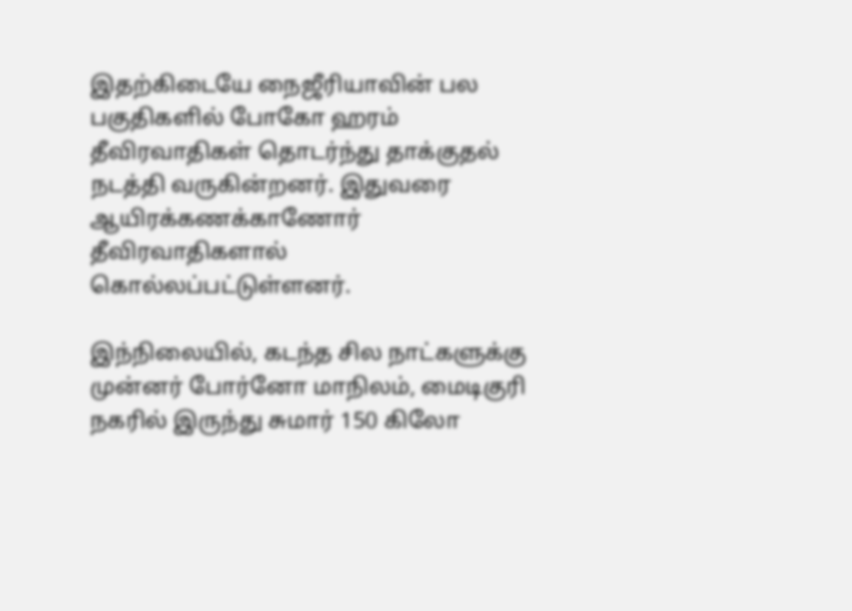இதற்கிடையே நைஜீரியாவின் பல பகுதிகளில் போகோ ஹரம் தீவிரவாதிகள் தொடர்ந்து தாக்குதல் நடத்தி வருகின்றனர். இதுவரை ஆயிரக்கணக்காணோர் தீவிரவாதிகளால் கொல்லப்பட்டுள்ளனர்.

இந்நிலையில், கடந்த சில நாட்களுக்கு முன்னர் போர்னோ மாநிலம், மைடிகுரி நகரில் இருந்து சுமார் 150 கிலோ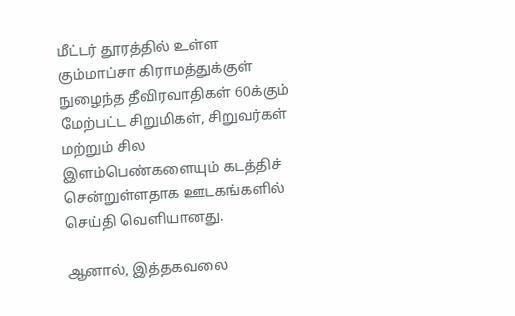மீட்டர் தூரத்தில் உள்ள கும்மாப்சா கிராமத்துக்குள் நுழைந்த தீவிரவாதிகள் 60க்கும் மேற்பட்ட சிறுமிகள், சிறுவர்கள் மற்றும் சில இளம்பெண்களையும் கடத்திச் சென்றுள்ளதாக ஊடகங்களில் செய்தி வெளியானது.

ஆனால், இத்தகவலை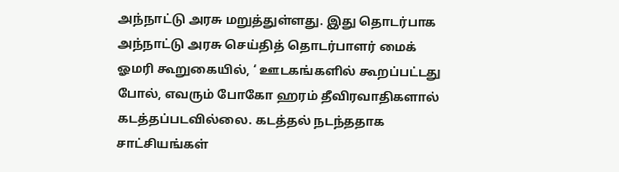அந்நாட்டு அரசு மறுத்துள்ளது. இது தொடர்பாக அந்நாட்டு அரசு செய்தித் தொடர்பாளர் மைக் ஓமரி கூறுகையில், ‘ ஊடகங்களில் கூறப்பட்டது போல், எவரும் போகோ ஹரம் தீவிரவாதிகளால் கடத்தப்படவில்லை. கடத்தல் நடந்ததாக சாட்சியங்கள்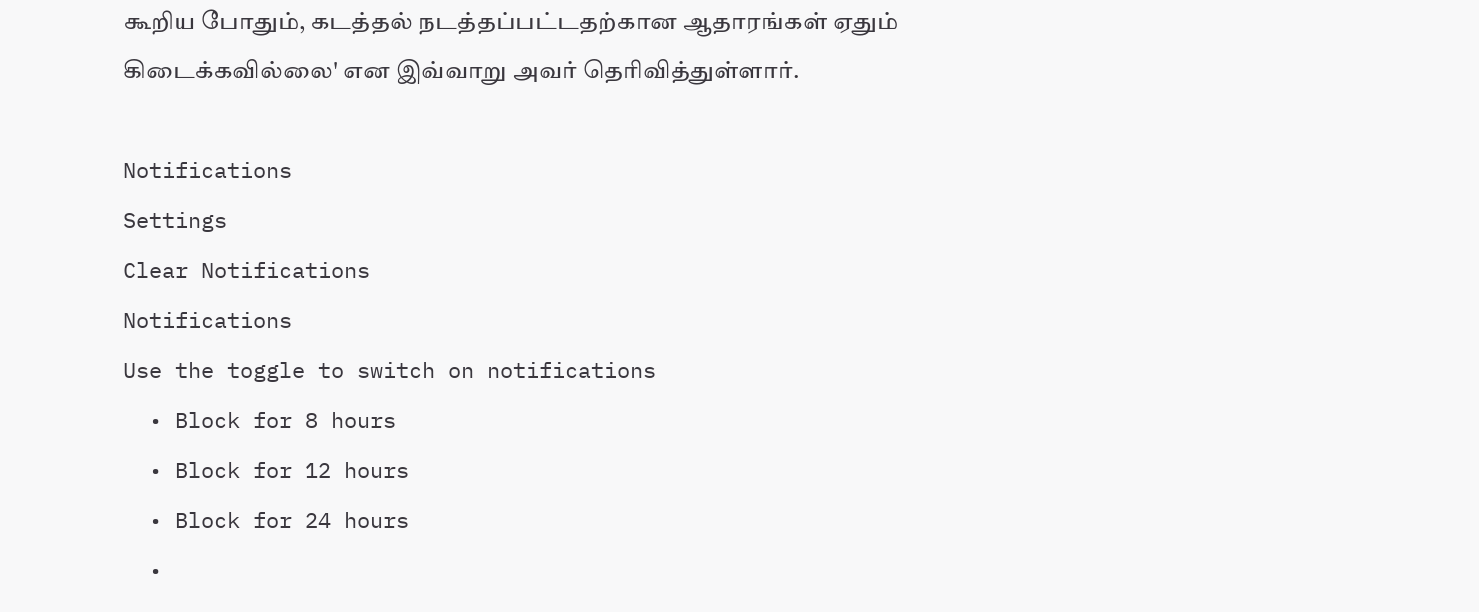கூறிய போதும், கடத்தல் நடத்தப்பட்டதற்கான ஆதாரங்கள் ஏதும் கிடைக்கவில்லை' என இவ்வாறு அவர் தெரிவித்துள்ளார்.

Notifications
Settings
Clear Notifications
Notifications
Use the toggle to switch on notifications
  • Block for 8 hours
  • Block for 12 hours
  • Block for 24 hours
  •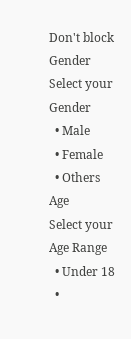Don't block
Gender
Select your Gender
  • Male
  • Female
  • Others
Age
Select your Age Range
  • Under 18
  •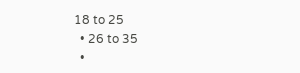18 to 25
  • 26 to 35
  •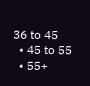36 to 45
  • 45 to 55
  • 55+